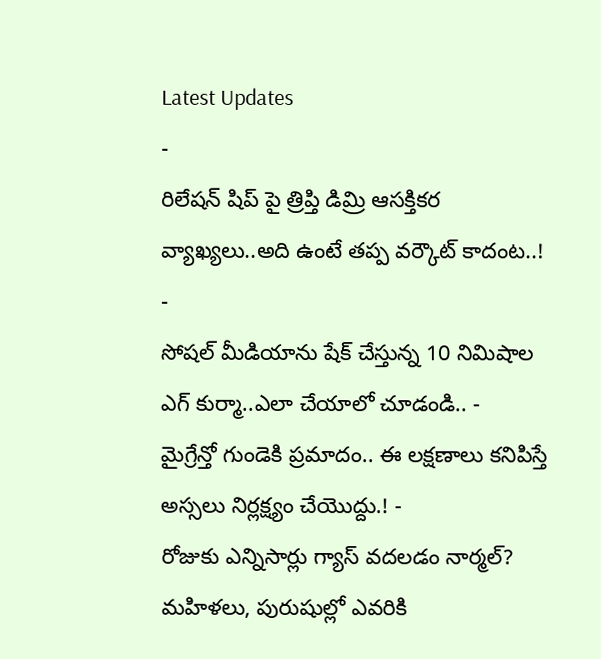Latest Updates
-
రిలేషన్ షిప్ పై త్రిప్తి డిమ్రి ఆసక్తికర వ్యాఖ్యలు..అది ఉంటే తప్ప వర్కౌట్ కాదంట..! -
సోషల్ మీడియాను షేక్ చేస్తున్న 10 నిమిషాల ఎగ్ కుర్మా..ఎలా చేయాలో చూడండి.. -
మైగ్రేన్తో గుండెకి ప్రమాదం.. ఈ లక్షణాలు కనిపిస్తే అస్సలు నిర్లక్ష్యం చేయొద్దు.! -
రోజుకు ఎన్నిసార్లు గ్యాస్ వదలడం నార్మల్? మహిళలు, పురుషుల్లో ఎవరికి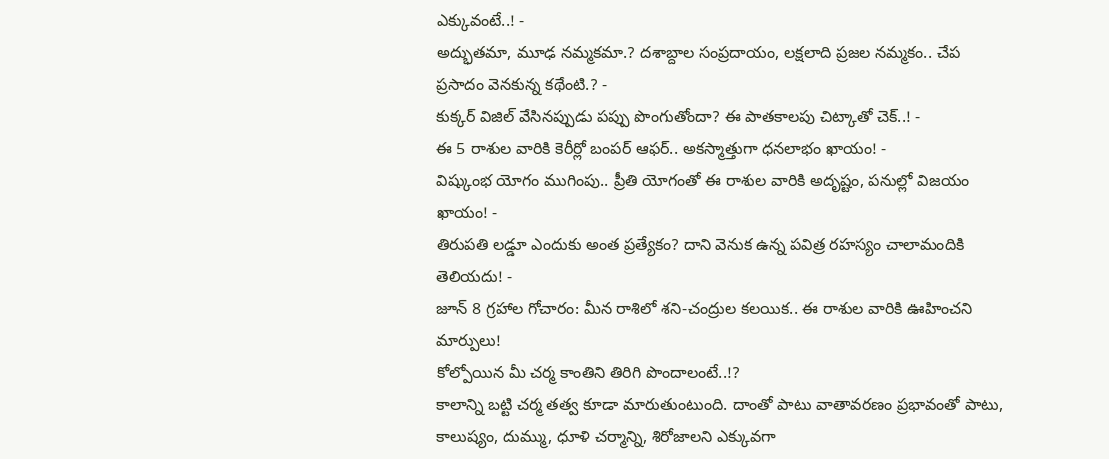ఎక్కువంటే..! -
అద్భుతమా, మూఢ నమ్మకమా.? దశాబ్దాల సంప్రదాయం, లక్షలాది ప్రజల నమ్మకం.. చేప ప్రసాదం వెనకున్న కథేంటి.? -
కుక్కర్ విజిల్ వేసినప్పుడు పప్పు పొంగుతోందా? ఈ పాతకాలపు చిట్కాతో చెక్..! -
ఈ 5 రాశుల వారికి కెరీర్లో బంపర్ ఆఫర్.. అకస్మాత్తుగా ధనలాభం ఖాయం! -
విష్కుంభ యోగం ముగింపు.. ప్రీతి యోగంతో ఈ రాశుల వారికి అదృష్టం, పనుల్లో విజయం ఖాయం! -
తిరుపతి లడ్డూ ఎందుకు అంత ప్రత్యేకం? దాని వెనుక ఉన్న పవిత్ర రహస్యం చాలామందికి తెలియదు! -
జూన్ 8 గ్రహాల గోచారం: మీన రాశిలో శని-చంద్రుల కలయిక.. ఈ రాశుల వారికి ఊహించని మార్పులు!
కోల్పోయిన మీ చర్మ కాంతిని తిరిగి పొందాలంటే..!?
కాలాన్ని బట్టి చర్మ తత్వ కూడా మారుతుంటుంది. దాంతో పాటు వాతావరణం ప్రభావంతో పాటు, కాలుష్యం, దుమ్ము, ధూళి చర్మాన్ని, శిరోజాలని ఎక్కువగా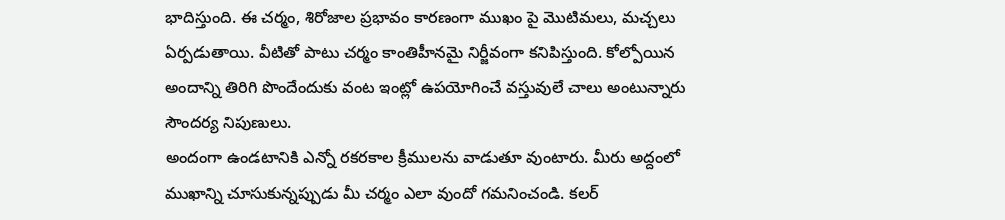భాదిస్తుంది. ఈ చర్మం, శిరోజాల ప్రభావం కారణంగా ముఖం పై మొటిమలు, మచ్చలు ఏర్పడుతాయి. వీటితో పాటు చర్మం కాంతిహీనమై నిర్జీవంగా కనిపిస్తుంది. కోల్పోయిన అందాన్ని తిరిగి పొందేందుకు వంట ఇంట్లో ఉపయోగించే వస్తువులే చాలు అంటున్నారు సౌందర్య నిపుణులు.
అందంగా ఉండటానికి ఎన్నో రకరకాల క్రీములను వాడుతూ వుంటారు. మీరు అద్దంలో ముఖాన్ని చూసుకున్నప్పుడు మీ చర్మం ఎలా వుందో గమనించండి. కలర్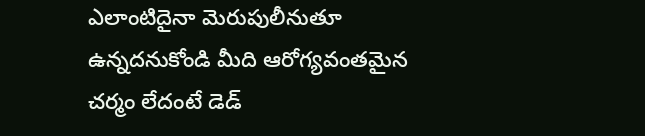ఎలాంటిదైనా మెరుపులీనుతూ ఉన్నదనుకోండి మీది ఆరోగ్యవంతమైన చర్మం లేదంటే డెడ్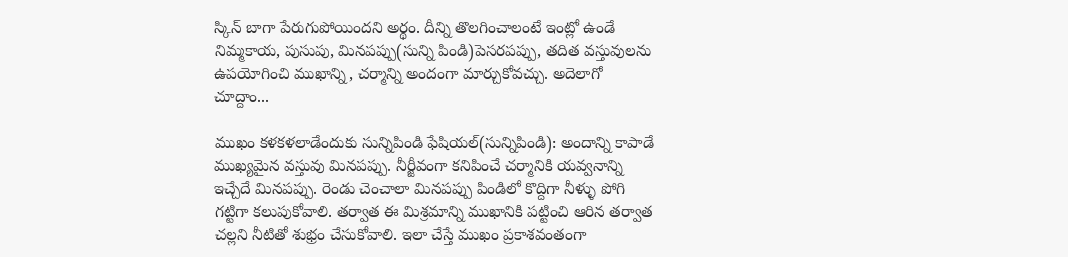స్కిన్ బాగా పేరుగుపోయిందని అర్థం. దీన్ని తొలగించాలంటే ఇంట్లో ఉండే నిమ్మకాయ, పుసుపు, మినపప్పు(సున్ని పిండి)పెసరపప్పు, తదిత వస్తువులను ఉపయోగించి ముఖాన్ని, చర్మాన్ని అందంగా మార్చుకోవచ్చు. అదెలాగో చూద్దాం...

ముఖం కళకళలాడేందుకు సున్నిపిండి ఫేషియల్(సున్నిపిండి): అందాన్ని కాపాడే ముఖ్యమైన వస్తువు మినపప్పు. నీర్జీవంగా కనిపించే చర్మానికి యవ్వనాన్ని ఇచ్చేదే మినపప్పు. రెండు చెంచాలా మినపప్పు పిండిలో కొద్దిగా నీళ్ళు పోగి గట్టిగా కలుపుకోవాలి. తర్వాత ఈ మిశ్రమాన్ని ముఖానికి పట్టించి ఆరిన తర్వాత చల్లని నీటితో శుభ్రం చేసుకోవాలి. ఇలా చేస్తే ముఖం ప్రకాశవంతంగా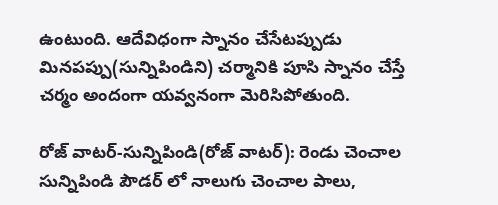ఉంటుంది. ఆదేవిధంగా స్నానం చేసేటప్పుడు మినపప్పు(సున్నిపిండిని) చర్మానికి పూసి స్నానం చేస్తే చర్మం అందంగా యవ్వనంగా మెరిసిపోతుంది.

రోజ్ వాటర్-సున్నిపిండి(రోజ్ వాటర్): రెండు చెంచాల సున్నిపిండి పౌడర్ లో నాలుగు చెంచాల పాలు,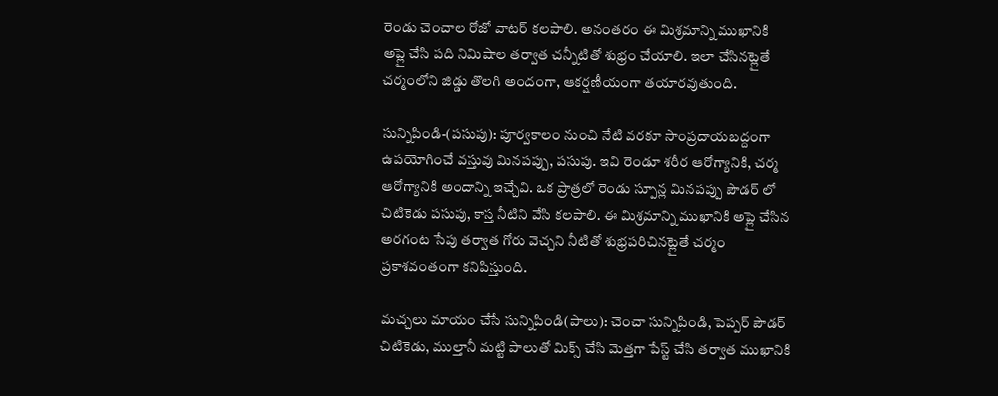రెండు చెంచాల రోజో వాటర్ కలపాలి. అనంతరం ఈ మిశ్రమాన్ని ముఖానికి అప్లై చేసి పది నిమిషాల తర్వాత చన్నీటితో శుభ్రం చేయాలి. ఇలా చేసినట్లైతే చర్మంలోని జిడ్డు తొలగి అందంగా, ఆకర్షణీయంగా తయారవుతుంది.

సున్నిపిండి-(పసుపు): పూర్వకాలం నుంచి నేటి వరకూ సాంప్రదాయబద్దంగా ఉపయోగించే వస్తువు మినపప్పు, పసుపు. ఇవి రెండూ శరీర ఆరోగ్యానికి, చర్మ ఆరోగ్యానికి అందాన్ని ఇచ్చేవి. ఒక ప్రాత్రలో రెండు స్పూన్ల మినపప్పు పౌడర్ లో చిటికెడు పసుపు, కాస్త నీటిని వేసి కలపాలి. ఈ మిశ్రమాన్ని ముఖానికి అప్లై చేసిన అరగంట సేపు తర్వాత గోరు వెచ్చని నీటితో శుభ్రపరిచినట్లైతే చర్మం ప్రకాశవంతంగా కనిపిస్తుంది.

మచ్చలు మాయం చేసే సున్నిపిండి(పాలు): చెంచా సున్నిపిండి, పెప్పర్ పౌడర్ చిటికెడు, ముల్తానీ మట్టి పాలుతో మిక్స్ చేసి మెత్తగా పేస్ట్ చేసి తర్వాత ముఖానికి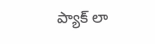ప్యాక్ లా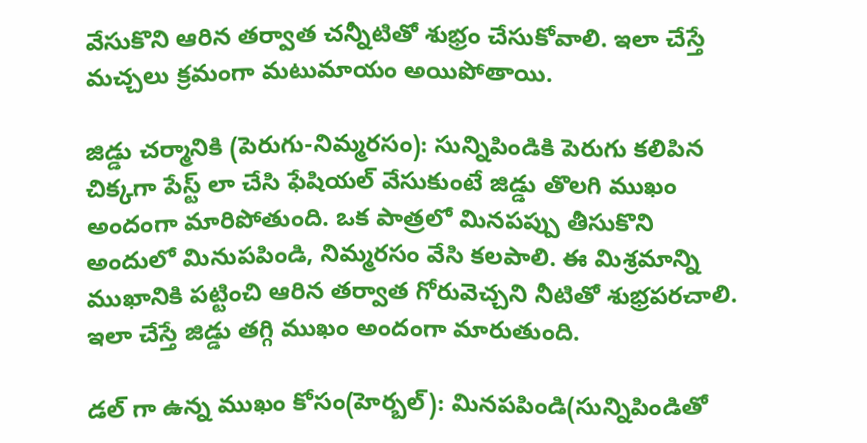వేసుకొని ఆరిన తర్వాత చన్నీటితో శుభ్రం చేసుకోవాలి. ఇలా చేస్తే మచ్చలు క్రమంగా మటుమాయం అయిపోతాయి.

జిడ్డు చర్మానికి (పెరుగు-నిమ్మరసం): సున్నిపిండికి పెరుగు కలిపిన చిక్కగా పేస్ట్ లా చేసి ఫేషియల్ వేసుకుంటే జిడ్డు తొలగి ముఖం అందంగా మారిపోతుంది. ఒక పాత్రలో మినపప్పు తీసుకొని అందులో మినుపపిండి, నిమ్మరసం వేసి కలపాలి. ఈ మిశ్రమాన్ని ముఖానికి పట్టించి ఆరిన తర్వాత గోరువెచ్చని నీటితో శుభ్రపరచాలి. ఇలా చేస్తే జిడ్డు తగ్గి ముఖం అందంగా మారుతుంది.

డల్ గా ఉన్న ముఖం కోసం(హెర్బల్): మినపపిండి(సున్నిపిండితో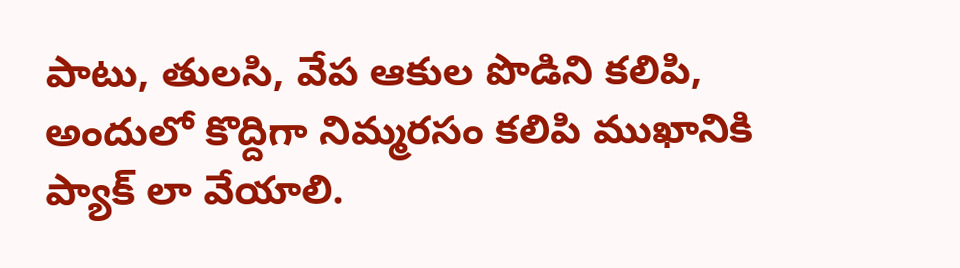పాటు, తులసి, వేప ఆకుల పొడిని కలిపి, అందులో కొద్దిగా నిమ్మరసం కలిపి ముఖానికి ప్యాక్ లా వేయాలి.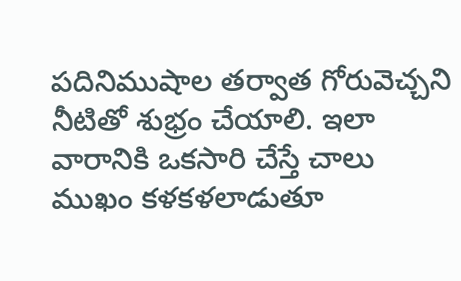పదినిముషాల తర్వాత గోరువెచ్చని నీటితో శుభ్రం చేయాలి. ఇలా వారానికి ఒకసారి చేస్తే చాలు ముఖం కళకళలాడుతూ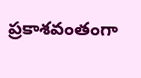ప్రకాశవంతంగా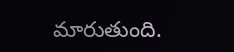మారుతుంది.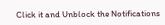Click it and Unblock the Notifications